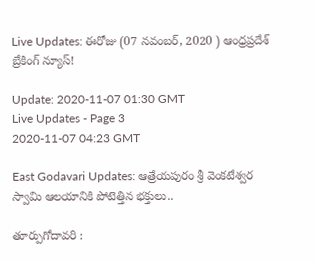Live Updates: ఈరోజు (07 నవంబర్, 2020 ) ఆంధ్రప్రదేశ్ బ్రేకింగ్ న్యూస్!

Update: 2020-11-07 01:30 GMT
Live Updates - Page 3
2020-11-07 04:23 GMT

East Godavari Updates: ఆత్రేయపురం శ్రీ వెంకటేశ్వర స్వామి ఆలయానికి పోటెత్తిన భక్తులు..

తూర్పుగోదావరి :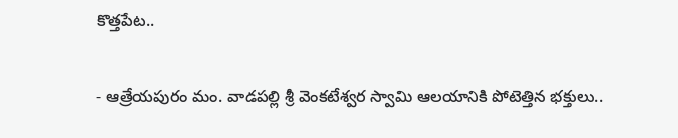కొత్తపేట..

- ఆత్రేయపురం మం. వాడపల్లి శ్రీ వెంకటేశ్వర స్వామి ఆలయానికి పోటెత్తిన భక్తులు..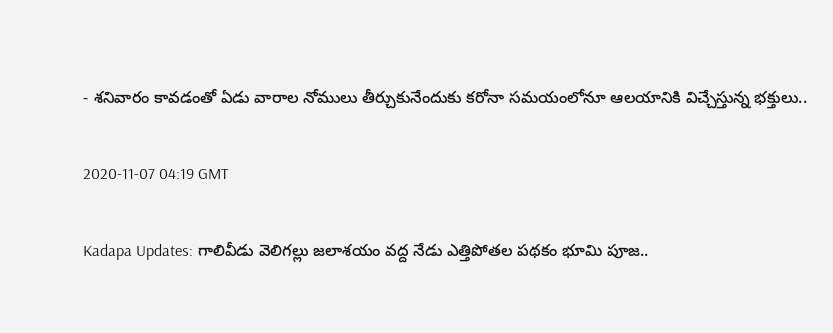- శనివారం కావడంతో ఏడు వారాల నోములు తీర్చుకునేందుకు కరోనా సమయంలోనూ ఆలయానికి విచ్చేస్తున్న భక్తులు..

2020-11-07 04:19 GMT

Kadapa Updates: గాలివీడు వెలిగల్లు జలాశయం వద్ద నేడు ఎత్తిపోతల పథకం భూమి పూజ..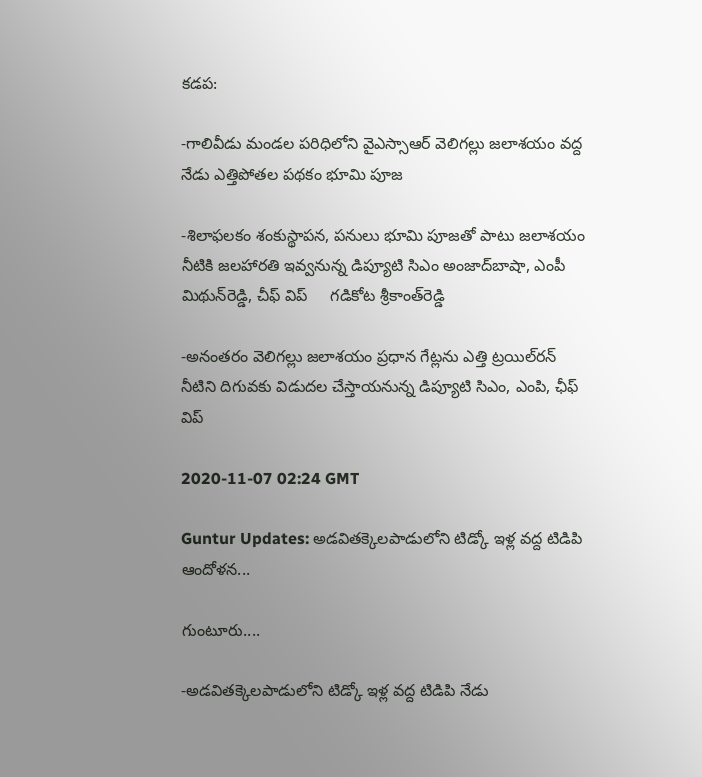కడప:

-గాలివీడు మండల పరిధిలోని వైఎస్సాఆర్‌ వెలిగల్లు జలాశయం వద్ద నేడు ఎత్తిపోతల పథకం భూమి పూజ

-శిలాఫలకం శంకుస్థాపన, పనులు భూమి పూజతో పాటు జలాశయం నీటికి జలహారతి ఇవ్వనున్న డిప్యూటి సిఎం అంజాద్‌బాషా, ఎంపీ మిథున్‌రెడ్డి, చీఫ్‌ విప్‌     గడికోట శ్రీకాంత్‌రెడ్డి

-అనంతరం వెలిగల్లు జలాశయం ప్రధాన గేట్లను ఎత్తి ట్రయిల్‌రన్‌ నీటిని దిగువకు విడుదల చేస్తాయనున్న డిప్యూటి సిఎం, ఎంపి, ఛీఫ్ విప్

2020-11-07 02:24 GMT

Guntur Updates: అడవితక్కెలపాడులోని టిడ్కో ఇళ్ల వద్ద టిడిపి ఆందోళన...

గుంటూరు....

-అడవితక్కెలపాడులోని టిడ్కో ఇళ్ల వద్ద టిడిపి నేడు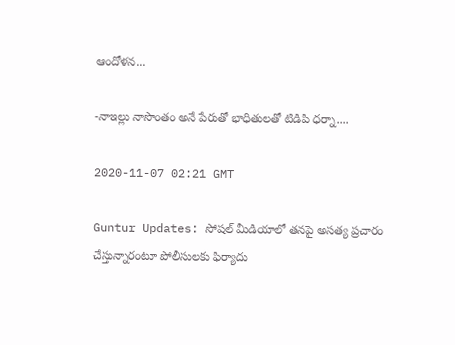ఆందోళన...

-నాఇల్లు నాసొంతం అనే పేరుతో భాధితులతో టిడిపి ధర్నా....

2020-11-07 02:21 GMT

Guntur Updates: సోషల్ మీడియాలో తనపై అసత్య ప్రచారం చేస్తున్నారంటూ పోలీసు‌లకు ఫిర్యాదు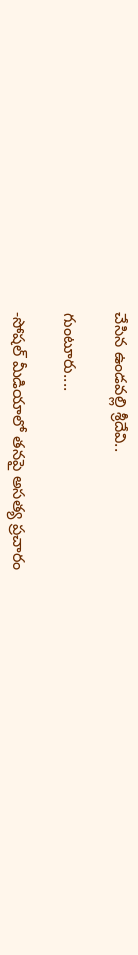చేసిన ఉండవల్లి శ్రీదేవి..

గుంటూరు....

-సోషల్ మీడియాలో తనపై అసత్య ప్రచారం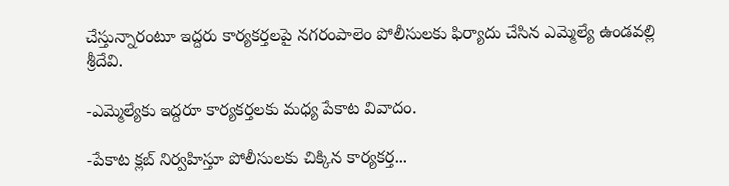చేస్తున్నారంటూ ఇద్దరు కార్యకర్తలపై నగరంపాలెం పోలీసు‌లకు ఫిర్యాదు చేసిన ఎమ్మెల్యే ఉండవల్లి శ్రీదేవి.

-ఎమ్మెల్యేకు ఇద్దరూ కార్యకర్తలకు మధ్య పేకాట వివాదం.

-పేకాట క్లబ్ నిర్వహిస్తూ పోలీసులకు చిక్కిన కార్యకర్త...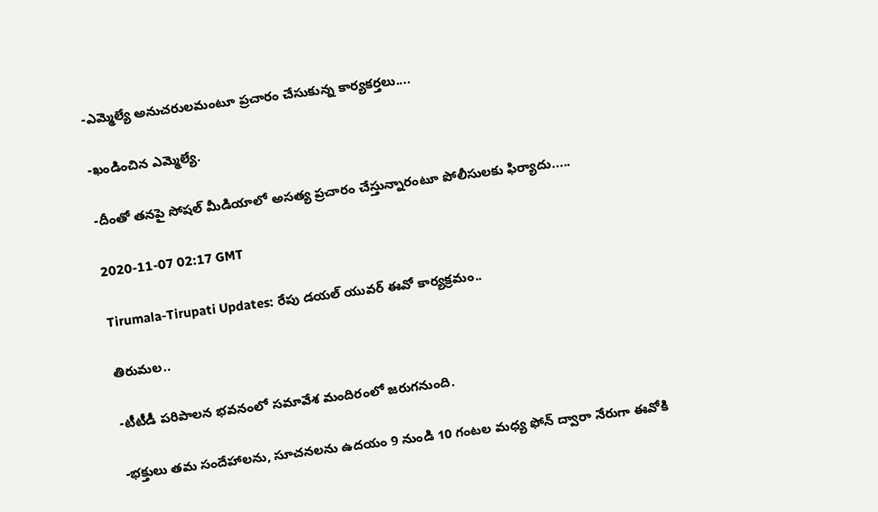-ఎమ్మెల్యే అనుచరులమంటూ ప్రచారం చేసుకున్న కార్యకర్తలు....

-ఖండించిన ఎమ్మెల్యే.

-దీంతో తనపై సోషల్ మీడియాలో అసత్య ప్రచారం చేస్తున్నారంటూ పోలీసు‌లకు ఫిర్యాదు.....

2020-11-07 02:17 GMT

Tirumala-Tirupati Updates: రేపు డయల్ యువర్ ఈవో కార్యక్రమం..

తిరుమల..

-టీటీడీ పరిపాలన భవనంలో సమావేశ మందిరంలో జరుగనుంది.

-భక్తులు తమ సందేహాలను, సూచనలను ఉద‌యం 9 నుండి 10 గంట‌ల మధ్య ఫోన్‌ ద్వారా నేరుగా ఈవోకి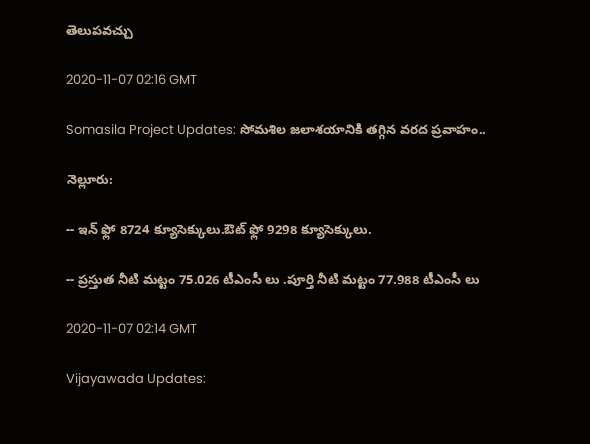తెలుపవచ్చు

2020-11-07 02:16 GMT

Somasila Project Updates: సోమశిల జలాశయానికి తగ్గిన వరద ప్రవాహం..

నెల్లూరు:

-- ఇన్ ఫ్లో 8724 క్యూసెక్కులు.ఔట్ ఫ్లో 9298 క్యూసెక్కులు.

-- ప్రస్తుత నీటి మట్టం 75.026 టీఎంసీ లు .పూర్తి నీటి మట్టం 77.988 టీఎంసీ లు

2020-11-07 02:14 GMT

Vijayawada Updates: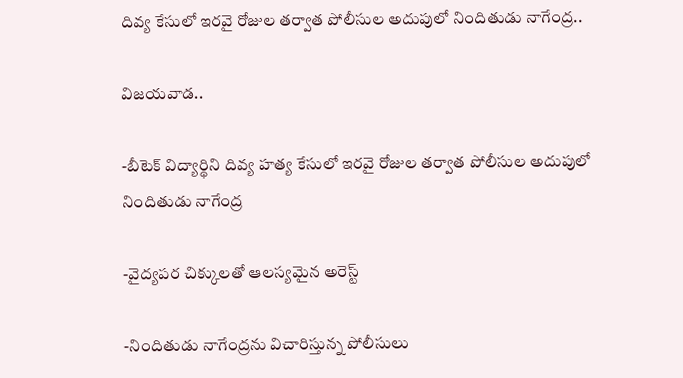దివ్య కేసులో ఇరవై రోజుల తర్వాత పోలీసుల అదుపులో నిందితుడు నాగేంద్ర..

విజయవాడ..

-బీటెక్ విద్యార్థిని దివ్య హత్య కేసులో ఇరవై రోజుల తర్వాత పోలీసుల అదుపులో నిందితుడు నాగేంద్ర

-వైద్యపర చిక్కులతో ఆలస్యమైన అరెస్ట్

-నిందితుడు నాగేంద్రను విచారిస్తున్న పోలీసులు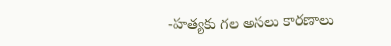-హత్యకు గల అసలు కారణాలు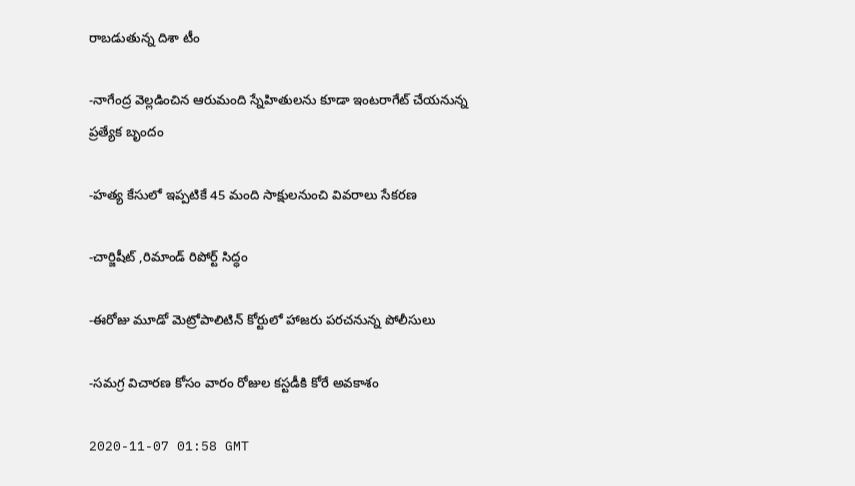రాబడుతున్న దిశా టీం

-నాగేంద్ర వెల్లడించిన ఆరుమంది స్నేహితులను కూడా ఇంటరాగేట్ చేయనున్న ప్రత్యేక బృందం

-హత్య కేసులో ఇప్పటికే 45 మంది సాక్షులనుంచి వివరాలు సేకరణ

-చార్జిషీట్ ,రిమాండ్ రిపోర్ట్ సిద్ధం

-ఈరోజు మూడో మెట్రోపాలిటిన్ కోర్టులో హాజరు పరచనున్న పోలీసులు

-సమగ్ర విచారణ కోసం వారం రోజుల కస్టడీకి కోరే అవకాశం

2020-11-07 01:58 GMT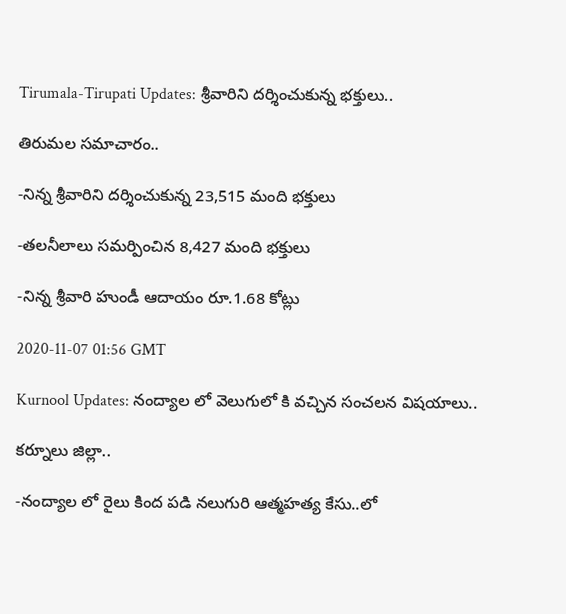Tirumala-Tirupati Updates: శ్రీవారిని దర్శించుకున్న భక్తులు..

తిరుమల సమాచారం..

-నిన్న శ్రీవారిని దర్శించుకున్న 23,515 మంది భక్తులు

-తలనీలాలు సమర్పించిన 8,427 మంది భక్తులు

-నిన్న శ్రీవారి హుండీ ఆదాయం రూ.1.68 కోట్లు

2020-11-07 01:56 GMT

Kurnool Updates: నంద్యాల లో వెలుగులో కి వచ్చిన సంచలన విషయాలు..

కర్నూలు జిల్లా..

-నంద్యాల లో రైలు కింద పడి నలుగురి ఆత్మహత్య కేసు..లో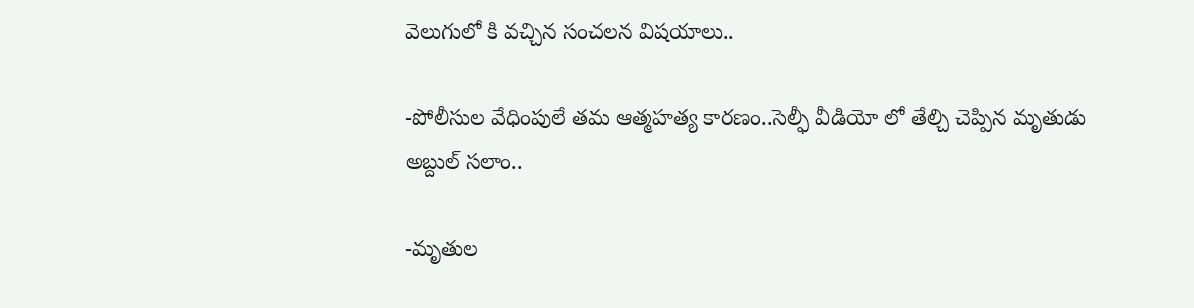వెలుగులో కి వచ్చిన సంచలన విషయాలు..

-పోలీసుల వేధింపులే తమ ఆత్మహత్య కారణం..సెల్ఫీ వీడియో లో తేల్చి చెప్పిన మృతుడు అబ్దుల్ సలాం..

-మృతుల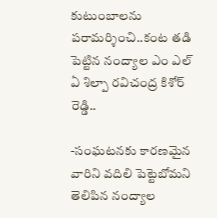కుటుంబాలను పరామర్శించి..కంట తడి పెట్టిన నంద్యాల ఎం ఎల్ ఏ శిల్పా రవిచంద్ర కిశోర్ రెడ్డి..

-సంఘటనకు కారణమైన వారిని వదిలి పెట్టెబోమని తెలిపిన నంద్యాల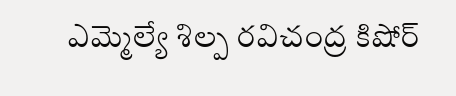ఎమ్మెల్యే శిల్ప రవిచంద్ర కిషోర్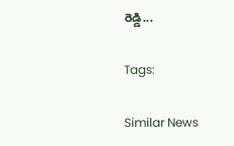రెడ్డి...

Tags:

Similar News